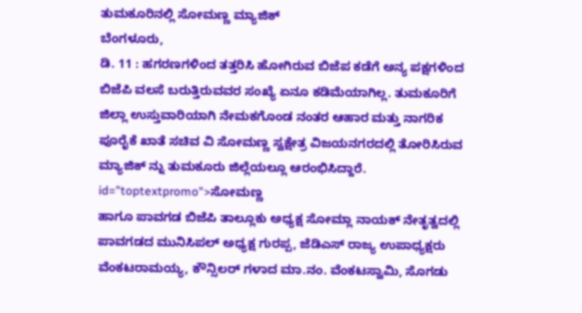ತುಮಕೂರಿನಲ್ಲಿ ಸೋಮಣ್ಣ ಮ್ಯಾಜಿಕ್
ಬೆಂಗಳೂರು,
ಡಿ. 11 : ಹಗರಣಗಳಿಂದ ತತ್ತರಿಸಿ ಹೋಗಿರುವ ಬಿಜೆಪ ಕಡೆಗೆ ಅನ್ಯ ಪಕ್ಷಗಳಿಂದ ಬಿಜೆಪಿ ವಲಸೆ ಬರುತ್ತಿರುವವರ ಸಂಖ್ಯೆ ಏನೂ ಕಡಿಮೆಯಾಗಿಲ್ಲ. ತುಮಕೂರಿಗೆ ಜಿಲ್ಲಾ ಉಸ್ತುವಾರಿಯಾಗಿ ನೇಮಕಗೊಂಡ ನಂತರ ಆಹಾರ ಮತ್ತು ನಾಗರಿಕ ಪೂರೈಕೆ ಖಾತೆ ಸಚಿವ ವಿ ಸೋಮಣ್ಣ ಸ್ವಕ್ಷೇತ್ರ ವಿಜಯನಗರದಲ್ಲಿ ತೋರಿಸಿರುವ ಮ್ಯಾಜಿಕ್ ನ್ನು ತುಮಕೂರು ಜಿಲ್ಲೆಯಲ್ಲೂ ಆರಂಭಿಸಿದ್ದಾರೆ. id="toptextpromo">ಸೋಮಣ್ಣ
ಹಾಗೂ ಪಾವಗಡ ಬಿಜೆಪಿ ತಾಲ್ಲೂಕು ಅಧ್ಯಕ್ಷ ಸೋಮ್ಲಾ ನಾಯಕ್ ನೇತೃತ್ವದಲ್ಲಿ ಪಾವಗಡದ ಮುನಿಸಿಪಲ್ ಅಧ್ಯಕ್ಷ ಗುರಪ್ಪ, ಜೆಡಿಎಸ್ ರಾಜ್ಯ ಉಪಾಧ್ಯಕ್ಷರು ವೆಂಕಟರಾಮಯ್ಯ, ಕೌನ್ಸಿಲರ್ ಗಳಾದ ಮಾ.ನಂ. ವೆಂಕಟಸ್ವಾಮಿ, ಸೊಗಡು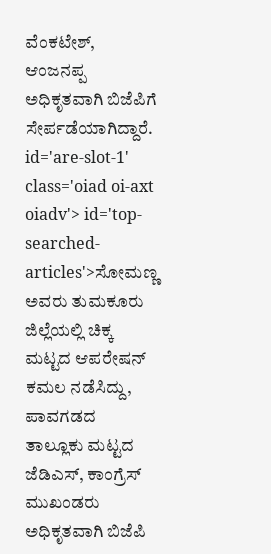ವೆಂಕಟೇಶ್, ಆಂಜನಪ್ಪ ಅಧಿಕೃತವಾಗಿ ಬಿಜೆಪಿಗೆ ಸೇರ್ಪಡೆಯಾಗಿದ್ದಾರೆ. id='are-slot-1' class='oiad oi-axt oiadv'> id='top-searched-articles'>ಸೋಮಣ್ಣ
ಅವರು ತುಮಕೂರು ಜಿಲ್ಲೆಯಲ್ಲಿ ಚಿಕ್ಕ ಮಟ್ಟದ ಆಪರೇಷನ್ ಕಮಲ ನಡೆಸಿದ್ದು, ಪಾವಗಡದ ತಾಲ್ಲೂಕು ಮಟ್ಟದ ಜೆಡಿಎಸ್, ಕಾಂಗ್ರೆಸ್ ಮುಖಂಡರು ಅಧಿಕೃತವಾಗಿ ಬಿಜೆಪಿ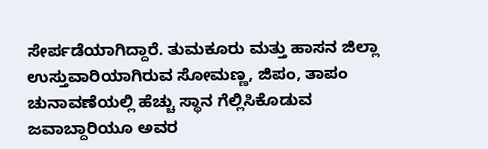ಸೇರ್ಪಡೆಯಾಗಿದ್ದಾರೆ. ತುಮಕೂರು ಮತ್ತು ಹಾಸನ ಜಿಲ್ಲಾ ಉಸ್ತುವಾರಿಯಾಗಿರುವ ಸೋಮಣ್ಣ, ಜಿಪಂ, ತಾಪಂ ಚುನಾವಣೆಯಲ್ಲಿ ಹೆಚ್ಚು ಸ್ಥಾನ ಗೆಲ್ಲಿಸಿಕೊಡುವ ಜವಾಬ್ದಾರಿಯೂ ಅವರ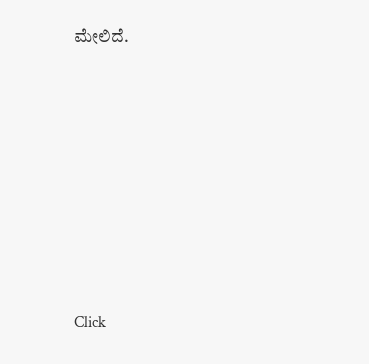ಮೇಲಿದೆ.











Click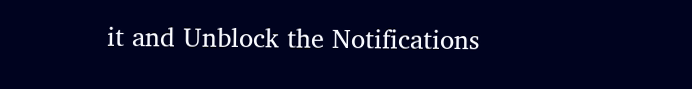it and Unblock the Notifications